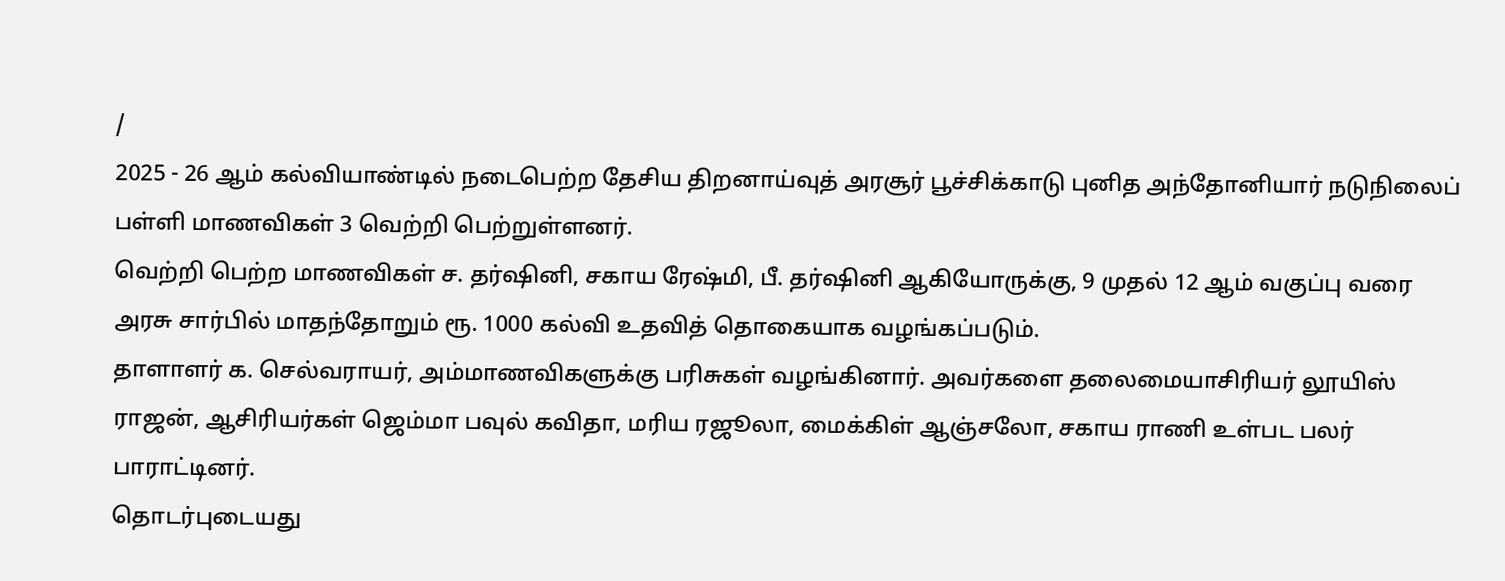/
2025 - 26 ஆம் கல்வியாண்டில் நடைபெற்ற தேசிய திறனாய்வுத் அரசூர் பூச்சிக்காடு புனித அந்தோனியார் நடுநிலைப் பள்ளி மாணவிகள் 3 வெற்றி பெற்றுள்ளனர்.
வெற்றி பெற்ற மாணவிகள் ச. தர்ஷினி, சகாய ரேஷ்மி, பீ. தர்ஷினி ஆகியோருக்கு, 9 முதல் 12 ஆம் வகுப்பு வரை அரசு சார்பில் மாதந்தோறும் ரூ. 1000 கல்வி உதவித் தொகையாக வழங்கப்படும்.
தாளாளர் க. செல்வராயர், அம்மாணவிகளுக்கு பரிசுகள் வழங்கினார். அவர்களை தலைமையாசிரியர் லூயிஸ் ராஜன், ஆசிரியர்கள் ஜெம்மா பவுல் கவிதா, மரிய ரஜூலா, மைக்கிள் ஆஞ்சலோ, சகாய ராணி உள்பட பலர் பாராட்டினர்.
தொடர்புடையது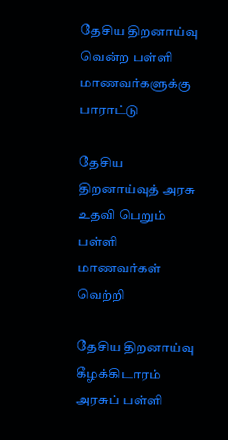தேசிய திறனாய்வு வென்ற பள்ளி மாணவர்களுக்கு பாராட்டு

தேசிய திறனாய்வுத் அரசு உதவி பெறும் பள்ளி மாணவர்கள் வெற்றி

தேசிய திறனாய்வு கீழக்கிடாரம் அரசுப் பள்ளி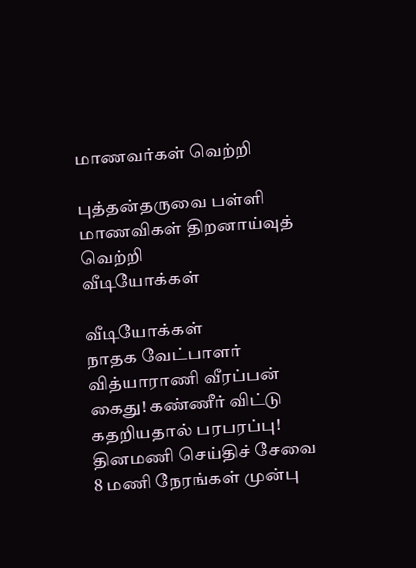மாணவர்கள் வெற்றி

புத்தன்தருவை பள்ளி மாணவிகள் திறனாய்வுத் வெற்றி
வீடியோக்கள்

வீடியோக்கள்
நாதக வேட்பாளர் வித்யாராணி வீரப்பன் கைது! கண்ணீர் விட்டு கதறியதால் பரபரப்பு!
தினமணி செய்திச் சேவை
8 மணி நேரங்கள் முன்பு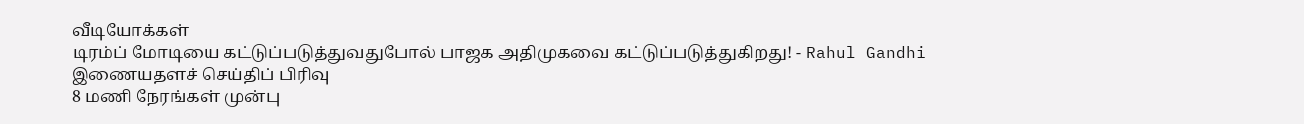வீடியோக்கள்
டிரம்ப் மோடியை கட்டுப்படுத்துவதுபோல் பாஜக அதிமுகவை கட்டுப்படுத்துகிறது! - Rahul Gandhi
இணையதளச் செய்திப் பிரிவு
8 மணி நேரங்கள் முன்பு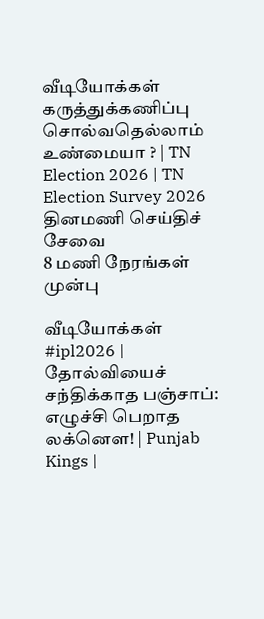வீடியோக்கள்
கருத்துக்கணிப்பு சொல்வதெல்லாம் உண்மையா ? | TN Election 2026 | TN Election Survey 2026
தினமணி செய்திச் சேவை
8 மணி நேரங்கள் முன்பு

வீடியோக்கள்
#ipl2026 | தோல்வியைச் சந்திக்காத பஞ்சாப்: எழுச்சி பெறாத லக்னௌ! | Punjab Kings |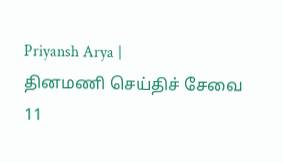Priyansh Arya |
தினமணி செய்திச் சேவை
11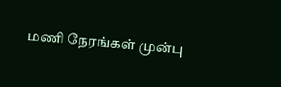மணி நேரங்கள் முன்பு